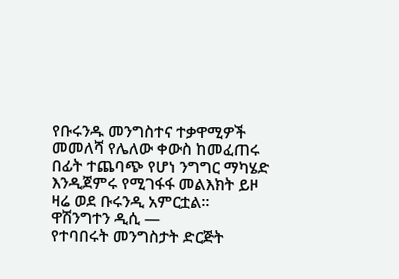የቡሩንዱ መንግስተና ተቃዋሚዎች መመለሻ የሌለው ቀውስ ከመፈጠሩ በፊት ተጨባጭ የሆነ ንግግር ማካሄድ እንዲጀምሩ የሚገፋፋ መልእክት ይዞ ዛሬ ወደ ቡሩንዲ አምርቷል።
ዋሽንግተን ዲሲ —
የተባበሩት መንግስታት ድርጅት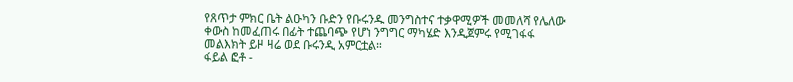የጸጥታ ምክር ቤት ልዑካን ቡድን የቡሩንዱ መንግስተና ተቃዋሚዎች መመለሻ የሌለው ቀውስ ከመፈጠሩ በፊት ተጨባጭ የሆነ ንግግር ማካሄድ እንዲጀምሩ የሚገፋፋ መልእክት ይዞ ዛሬ ወደ ቡሩንዲ አምርቷል።
ፋይል ፎቶ -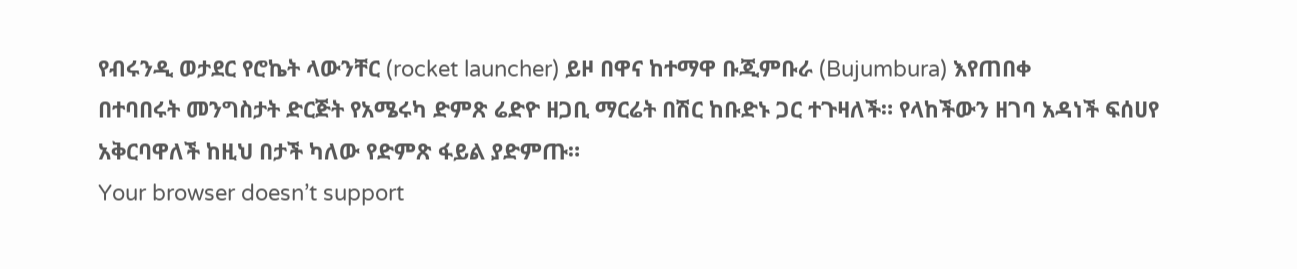የብሩንዲ ወታደር የሮኬት ላውንቸር (rocket launcher) ይዞ በዋና ከተማዋ ቡጂምቡራ (Bujumbura) እየጠበቀ
በተባበሩት መንግስታት ድርጅት የአሜሩካ ድምጽ ሬድዮ ዘጋቢ ማርሬት በሽር ከቡድኑ ጋር ተጉዛለች። የላከችውን ዘገባ አዳነች ፍሰሀየ አቅርባዋለች ከዚህ በታች ካለው የድምጽ ፋይል ያድምጡ።
Your browser doesn’t support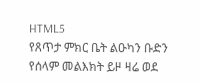HTML5
የጸጥታ ምክር ቤት ልዑካን ቡድን የሰላም መልእክት ይዞ ዛሬ ወደ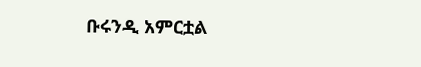ቡሩንዲ አምርቷል